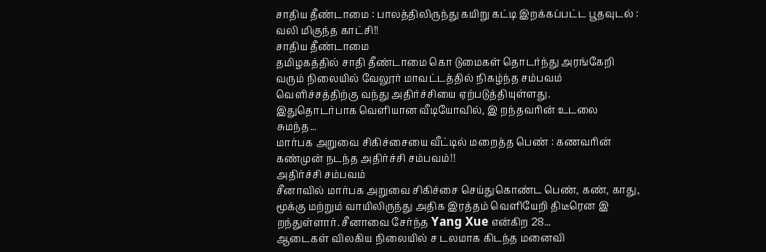சாதிய தீண்டாமை : பாலத்திலிருந்து கயிறு கட்டி இறக்கப்பட்ட பூதவுடல் : வலி மிகுந்த காட்சி!!
சாதிய தீண்டாமை
தமிழகத்தில் சாதி தீண்டாமை கொ டுமைகள் தொடர்ந்து அரங்கேறி வரும் நிலையில் வேலூர் மாவட்டத்தில் நிகழ்ந்த சம்பவம் வெளிச்சத்திற்கு வந்து அதிர்ச்சியை ஏற்படுத்தியுள்ளது.
இதுதொடர்பாக வெளியான வீடியோவில், இ றந்தவரின் உடலை சுமந்த...
மார்பக அறுவை சிகிச்சையை வீட்டில் மறைத்த பெண் : கணவரின் கண்முன் நடந்த அதிர்ச்சி சம்பவம்!!
அதிர்ச்சி சம்பவம்
சீனாவில் மார்பக அறுவை சிகிச்சை செய்துகொண்ட பெண், கண், காது, மூக்கு மற்றும் வாயிலிருந்து அதிக இரத்தம் வெளியேறி திடீரென இ றந்துள்ளார். சீனாவை சேர்ந்த Yang Xue என்கிற 28...
ஆடைகள் விலகிய நிலையில் ச டலமாக கிடந்த மனைவி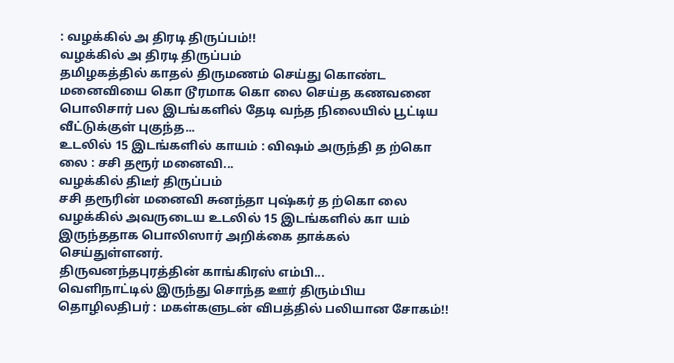: வழக்கில் அ திரடி திருப்பம்!!
வழக்கில் அ திரடி திருப்பம்
தமிழகத்தில் காதல் திருமணம் செய்து கொண்ட மனைவியை கொ டூரமாக கொ லை செய்த கணவனை பொலிசார் பல இடங்களில் தேடி வந்த நிலையில் பூட்டிய வீட்டுக்குள் புகுந்த...
உடலில் 15 இடங்களில் காயம் : விஷம் அருந்தி த ற்கொ லை : சசி தரூர் மனைவி...
வழக்கில் திடீர் திருப்பம்
சசி தரூரின் மனைவி சுனந்தா புஷ்கர் த ற்கொ லை வழக்கில் அவருடைய உடலில் 15 இடங்களில் கா யம் இருந்ததாக பொலிஸார் அறிக்கை தாக்கல் செய்துள்ளனர்.
திருவனந்தபுரத்தின் காங்கிரஸ் எம்பி...
வெளிநாட்டில் இருந்து சொந்த ஊர் திரும்பிய தொழிலதிபர் : மகள்களுடன் விபத்தில் பலியான சோகம்!!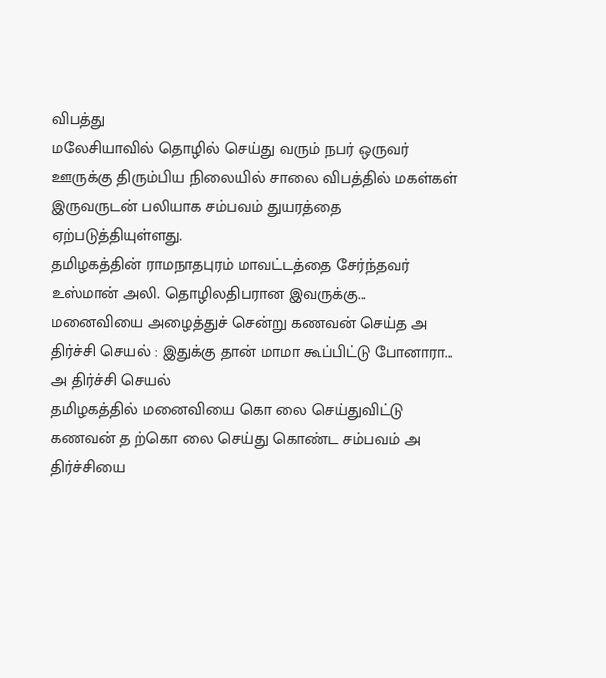விபத்து
மலேசியாவில் தொழில் செய்து வரும் நபர் ஒருவர் ஊருக்கு திரும்பிய நிலையில் சாலை விபத்தில் மகள்கள் இருவருடன் பலியாக சம்பவம் துயரத்தை ஏற்படுத்தியுள்ளது.
தமிழகத்தின் ராமநாதபுரம் மாவட்டத்தை சேர்ந்தவர் உஸ்மான் அலி. தொழிலதிபரான இவருக்கு...
மனைவியை அழைத்துச் சென்று கணவன் செய்த அ திர்ச்சி செயல் : இதுக்கு தான் மாமா கூப்பிட்டு போனாரா...
அ திர்ச்சி செயல்
தமிழகத்தில் மனைவியை கொ லை செய்துவிட்டு கணவன் த ற்கொ லை செய்து கொண்ட சம்பவம் அ திர்ச்சியை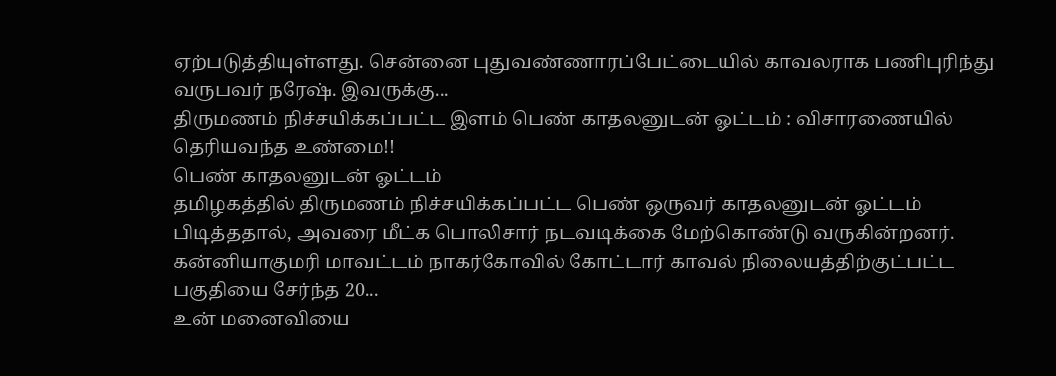ஏற்படுத்தியுள்ளது. சென்னை புதுவண்ணாரப்பேட்டையில் காவலராக பணிபுரிந்து வருபவர் நரேஷ். இவருக்கு...
திருமணம் நிச்சயிக்கப்பட்ட இளம் பெண் காதலனுடன் ஓட்டம் : விசாரணையில் தெரியவந்த உண்மை!!
பெண் காதலனுடன் ஓட்டம்
தமிழகத்தில் திருமணம் நிச்சயிக்கப்பட்ட பெண் ஒருவர் காதலனுடன் ஓட்டம் பிடித்ததால், அவரை மீட்க பொலிசார் நடவடிக்கை மேற்கொண்டு வருகின்றனர்.
கன்னியாகுமரி மாவட்டம் நாகர்கோவில் கோட்டார் காவல் நிலையத்திற்குட்பட்ட பகுதியை சேர்ந்த 20...
உன் மனைவியை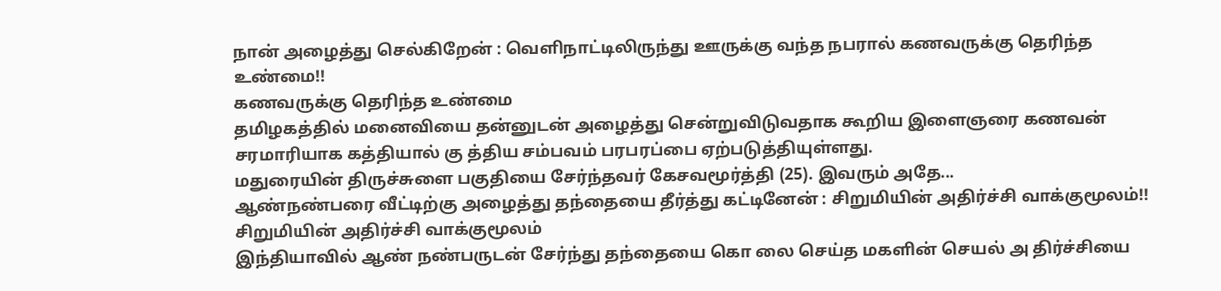நான் அழைத்து செல்கிறேன் : வெளிநாட்டிலிருந்து ஊருக்கு வந்த நபரால் கணவருக்கு தெரிந்த உண்மை!!
கணவருக்கு தெரிந்த உண்மை
தமிழகத்தில் மனைவியை தன்னுடன் அழைத்து சென்றுவிடுவதாக கூறிய இளைஞரை கணவன் சரமாரியாக கத்தியால் கு த்திய சம்பவம் பரபரப்பை ஏற்படுத்தியுள்ளது.
மதுரையின் திருச்சுளை பகுதியை சேர்ந்தவர் கேசவமூர்த்தி (25). இவரும் அதே...
ஆண்நண்பரை வீட்டிற்கு அழைத்து தந்தையை தீர்த்து கட்டினேன் : சிறுமியின் அதிர்ச்சி வாக்குமூலம்!!
சிறுமியின் அதிர்ச்சி வாக்குமூலம்
இந்தியாவில் ஆண் நண்பருடன் சேர்ந்து தந்தையை கொ லை செய்த மகளின் செயல் அ திர்ச்சியை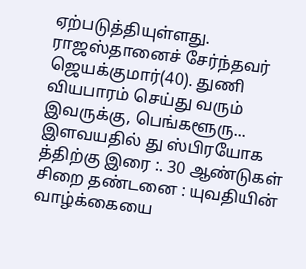ஏற்படுத்தியுள்ளது. ராஜஸ்தானைச் சேர்ந்தவர் ஜெயக்குமார்(40). துணி வியபாரம் செய்து வரும் இவருக்கு, பெங்களூரு...
இளவயதில் து ஸ்பிரயோக த்திற்கு இரை :. 30 ஆண்டுகள் சிறை தண்டனை : யுவதியின் வாழ்க்கையை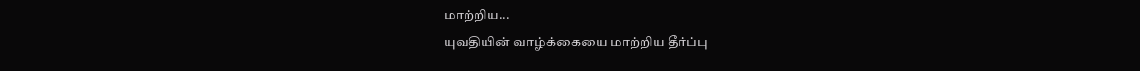மாற்றிய...
யுவதியின் வாழ்க்கையை மாற்றிய தீர்ப்பு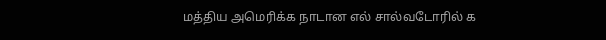மத்திய அமெரிக்க நாடான எல் சால்வடோரில் க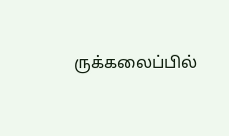ருக்கலைப்பில்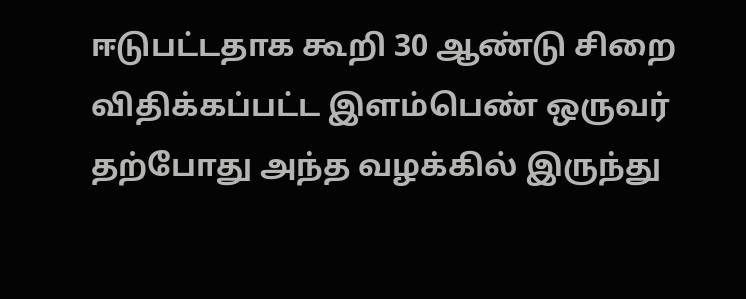ஈடுபட்டதாக கூறி 30 ஆண்டு சிறை விதிக்கப்பட்ட இளம்பெண் ஒருவர் தற்போது அந்த வழக்கில் இருந்து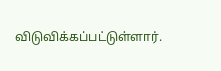விடுவிக்கப்பட்டுள்ளார்.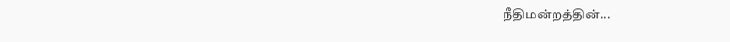நீதிமன்றத்தின்...